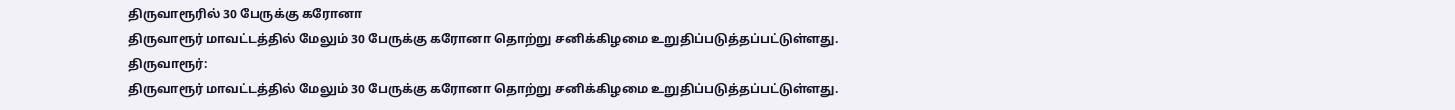திருவாரூரில் 30 பேருக்கு கரோனா
திருவாரூர் மாவட்டத்தில் மேலும் 30 பேருக்கு கரோனா தொற்று சனிக்கிழமை உறுதிப்படுத்தப்பட்டுள்ளது.
திருவாரூர்:
திருவாரூர் மாவட்டத்தில் மேலும் 30 பேருக்கு கரோனா தொற்று சனிக்கிழமை உறுதிப்படுத்தப்பட்டுள்ளது.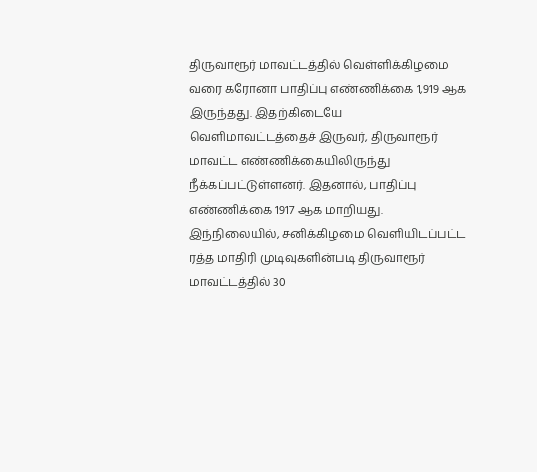திருவாரூர் மாவட்டத்தில் வெள்ளிக்கிழமை வரை கரோனா பாதிப்பு எண்ணிக்கை 1,919 ஆக இருந்தது. இதற்கிடையே வெளிமாவட்டத்தைச் இருவர், திருவாரூர் மாவட்ட எண்ணிக்கையிலிருந்து நீக்கப்பட்டுள்ளனர். இதனால், பாதிப்பு எண்ணிக்கை 1917 ஆக மாறியது. இந்நிலையில், சனிக்கிழமை வெளியிடப்பட்ட ரத்த மாதிரி முடிவுகளின்படி திருவாரூர் மாவட்டத்தில் 30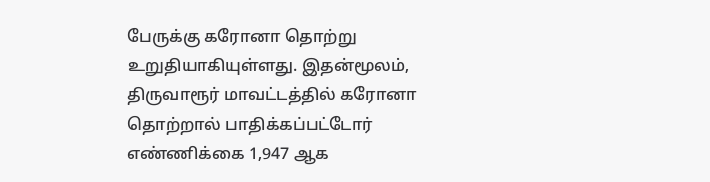பேருக்கு கரோனா தொற்று உறுதியாகியுள்ளது. இதன்மூலம், திருவாரூர் மாவட்டத்தில் கரோனா தொற்றால் பாதிக்கப்பட்டோர் எண்ணிக்கை 1,947 ஆக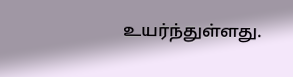உயர்ந்துள்ளது.